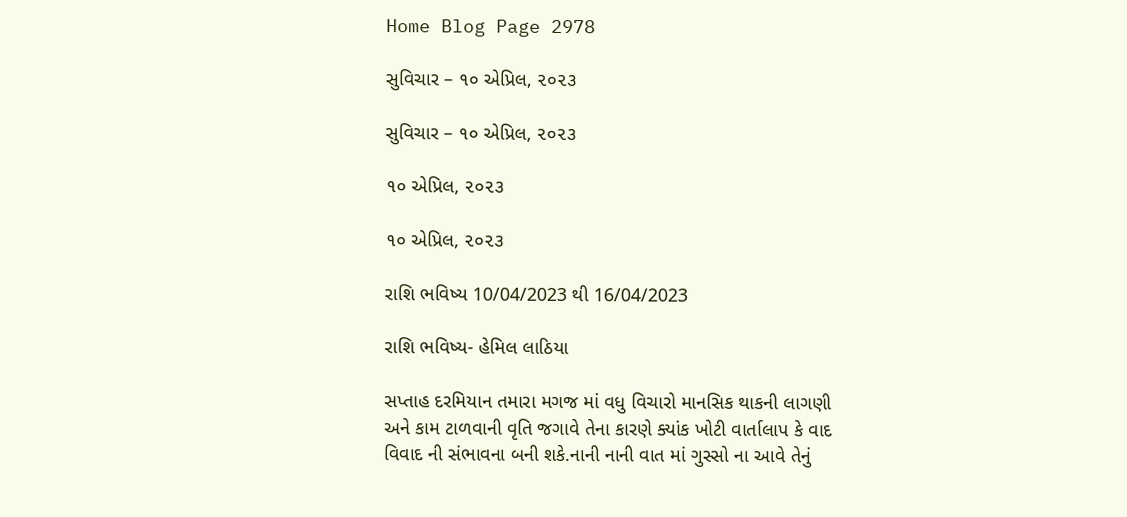Home Blog Page 2978

સુવિચાર – ૧૦ એપ્રિલ, ૨૦૨૩

સુવિચાર – ૧૦ એપ્રિલ, ૨૦૨૩

૧૦ એપ્રિલ, ૨૦૨૩

૧૦ એપ્રિલ, ૨૦૨૩

રાશિ ભવિષ્ય 10/04/2023 થી 16/04/2023

રાશિ ભવિષ્ય- હેમિલ લાઠિયા

સપ્તાહ દરમિયાન તમારા મગજ માં વધુ વિચારો માનસિક થાકની લાગણી અને કામ ટાળવાની વૃતિ જગાવે તેના કારણે ક્યાંક ખોટી વાર્તાલાપ કે વાદ વિવાદ ની સંભાવના બની શકે.નાની નાની વાત માં ગુસ્સો ના આવે તેનું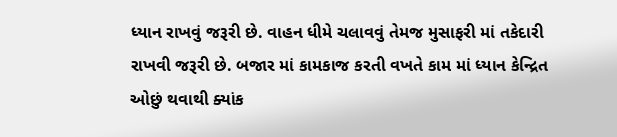ધ્યાન રાખવું જરૂરી છે. વાહન ધીમે ચલાવવું તેમજ મુસાફરી માં તકેદારી રાખવી જરૂરી છે. બજાર માં કામકાજ કરતી વખતે કામ માં ધ્યાન કેન્દ્રિત ઓછું થવાથી ક્યાંક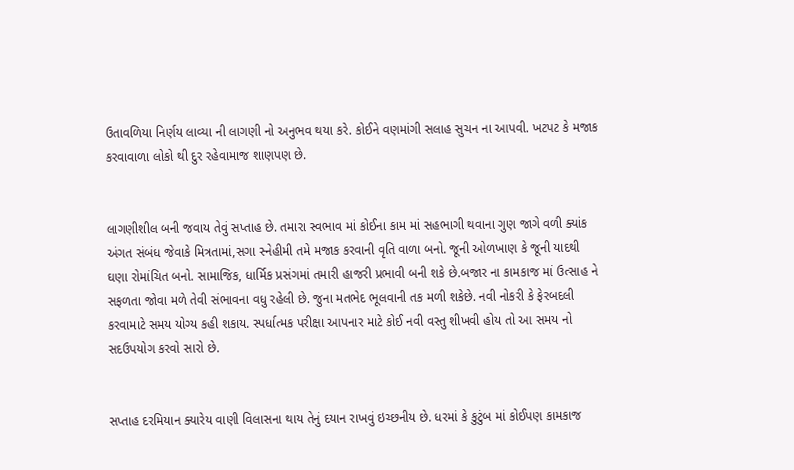ઉતાવળિયા નિર્ણય લાવ્યા ની લાગણી નો અનુભવ થયા કરે. કોઈને વણમાંગી સલાહ સુચન ના આપવી. ખટપટ કે મજાક કરવાવાળા લોકો થી દુર રહેવામાજ શાણપણ છે.


લાગણીશીલ બની જવાય તેવું સપ્તાહ છે. તમારા સ્વભાવ માં કોઈના કામ માં સહભાગી થવાના ગુણ જાગે વળી ક્યાંક અંગત સંબંધ જેવાકે મિત્રતામાં,સગા સ્નેહીમી તમે મજાક કરવાની વૃતિ વાળા બનો. જૂની ઓળખાણ કે જૂની યાદથી ઘણા રોમાંચિત બનો. સામાજિક, ધાર્મિક પ્રસંગમાં તમારી હાજરી પ્રભાવી બની શકે છે.બજાર ના કામકાજ માં ઉત્સાહ ને સફળતા જોવા મળે તેવી સંભાવના વધુ રહેલી છે. જુના મતભેદ ભૂલવાની તક મળી શકેછે. નવી નોકરી કે ફેરબદલી કરવામાટે સમય યોગ્ય કહી શકાય. સ્પર્ધાત્મક પરીક્ષા આપનાર માટે કોઈ નવી વસ્તુ શીખવી હોય તો આ સમય નો સદઉપયોગ કરવો સારો છે.


સપ્તાહ દરમિયાન ક્યારેય વાણી વિલાસના થાય તેનું દયાન રાખવું ઇચ્છનીય છે. ધરમાં કે કુટુંબ માં કોઈપણ કામકાજ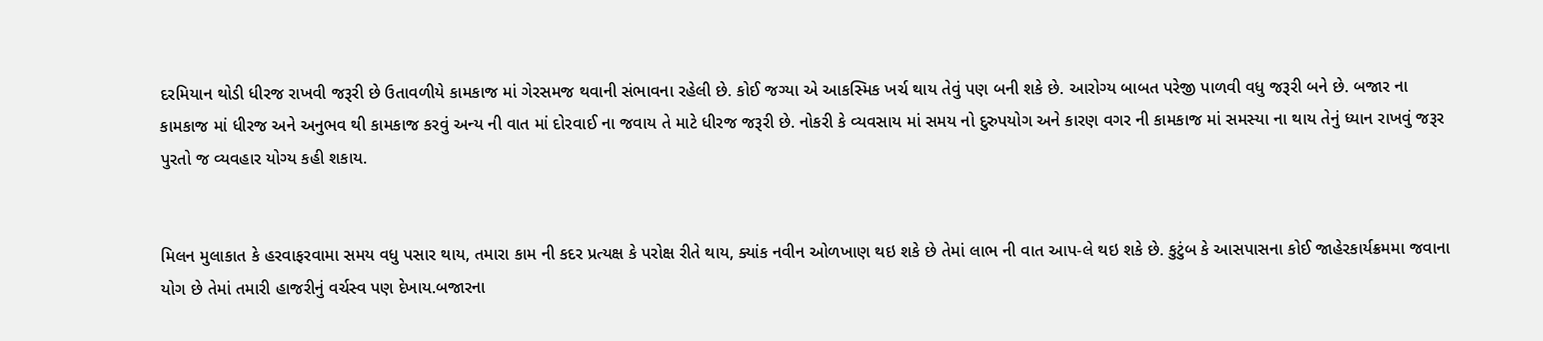દરમિયાન થોડી ધીરજ રાખવી જરૂરી છે ઉતાવળીયે કામકાજ માં ગેરસમજ થવાની સંભાવના રહેલી છે. કોઈ જગ્યા એ આકસ્મિક ખર્ચ થાય તેવું પણ બની શકે છે. આરોગ્ય બાબત પરેજી પાળવી વધુ જરૂરી બને છે. બજાર ના કામકાજ માં ધીરજ અને અનુભવ થી કામકાજ કરવું અન્ય ની વાત માં દોરવાઈ ના જવાય તે માટે ધીરજ જરૂરી છે. નોકરી કે વ્યવસાય માં સમય નો દુરુપયોગ અને કારણ વગર ની કામકાજ માં સમસ્યા ના થાય તેનું ધ્યાન રાખવું જરૂર પુરતો જ વ્યવહાર યોગ્ય કહી શકાય.


મિલન મુલાકાત કે હરવાફરવામા સમય વધુ પસાર થાય, તમારા કામ ની કદર પ્રત્યક્ષ કે પરોક્ષ રીતે થાય, ક્યાંક નવીન ઓળખાણ થઇ શકે છે તેમાં લાભ ની વાત આપ-લે થઇ શકે છે. કુટુંબ કે આસપાસના કોઈ જાહેરકાર્યક્રમમા જવાના યોગ છે તેમાં તમારી હાજરીનું વર્ચસ્વ પણ દેખાય.બજારના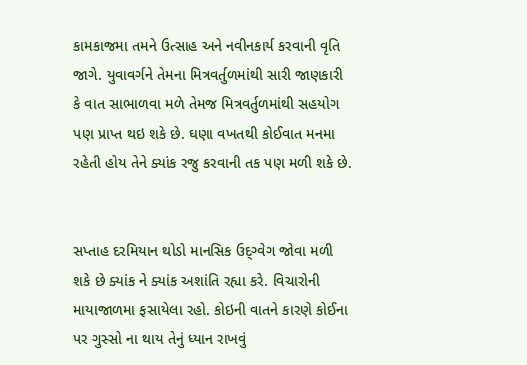કામકાજમા તમને ઉત્સાહ અને નવીનકાર્ય કરવાની વૃતિ જાગે. યુવાવર્ગને તેમના મિત્રવર્તુળમાંથી સારી જાણકારી કે વાત સાભાળવા મળે તેમજ મિત્રવર્તુળમાંથી સહયોગ પણ પ્રાપ્ત થઇ શકે છે. ઘણા વખતથી કોઈવાત મનમા રહેતી હોય તેને ક્યાંક રજુ કરવાની તક પણ મળી શકે છે.


સપ્તાહ દરમિયાન થોડો માનસિક ઉદ્ગ્વેગ જોવા મળી શકે છે ક્યાંક ને ક્યાંક અશાંતિ રહ્યા કરે. વિચારોની માયાજાળમા ફસાયેલા રહો. કોઇની વાતને કારણે કોઈના પર ગુસ્સો ના થાય તેનું ધ્યાન રાખવું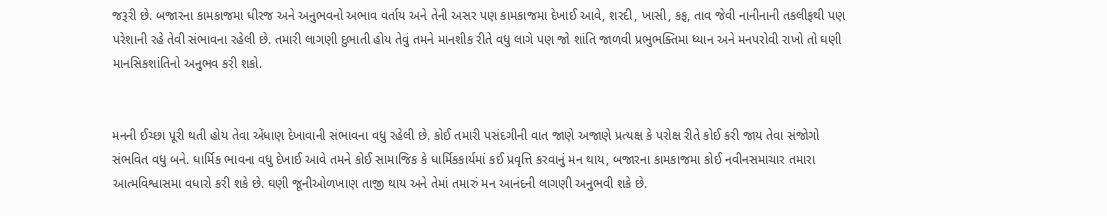જરૂરી છે. બજારના કામકાજમા ધીરજ અને અનુભવનો અભાવ વર્તાય અને તેની અસર પણ કામકાજમા દેખાઈ આવે, શરદી, ખાસી, કફ, તાવ જેવી નાનીનાની તકલીફથી પણ પરેશાની રહે તેવી સંભાવના રહેલી છે. તમારી લાગણી દુભાતી હોય તેવું તમને માનશીક રીતે વધુ લાગે પણ જો શાંતિ જાળવી પ્રભુભક્તિમા ધ્યાન અને મનપરોવી રાખો તો ઘણી માનસિકશાંતિનો અનુભવ કરી શકો.


મનની ઈચ્છા પૂરી થતી હોય તેવા એંધાણ દેખાવાની સંભાવના વધુ રહેલી છે. કોઈ તમારી પસંદગીની વાત જાણે અજાણે પ્રત્યક્ષ કે પરોક્ષ રીતે કોઈ કરી જાય તેવા સંજોગો સંભવિત વધુ બને. ધાર્મિક ભાવના વધુ દેખાઈ આવે તમને કોઈ સામાજિક કે ધાર્મિકકાર્યમાં કઈ પ્રવૃત્તિ કરવાનું મન થાય, બજારના કામકાજમા કોઈ નવીનસમાચાર તમારા આત્મવિશ્વાસમા વધારો કરી શકે છે. ઘણી જૂનીઓળખાણ તાજી થાય અને તેમાં તમારું મન આનંદની લાગણી અનુભવી શકે છે.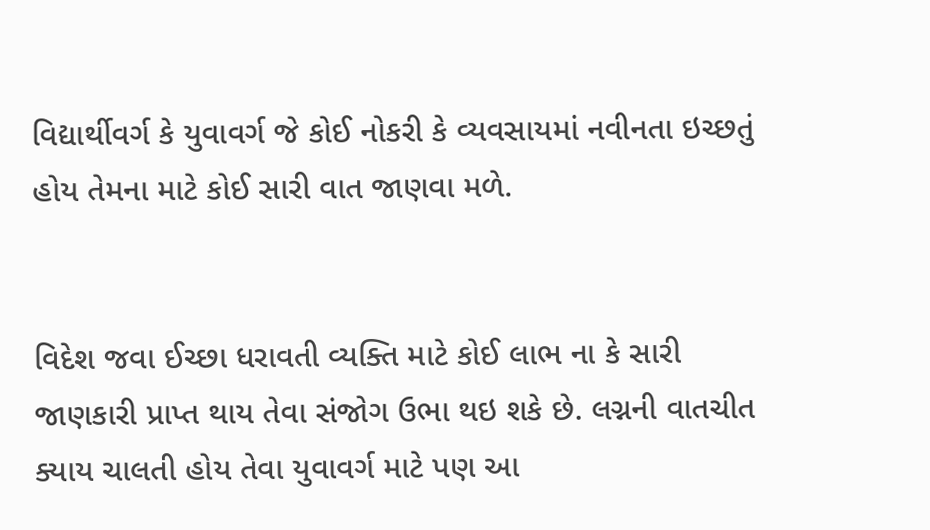વિદ્યાર્થીવર્ગ કે યુવાવર્ગ જે કોઈ નોકરી કે વ્યવસાયમાં નવીનતા ઇચ્છતું હોય તેમના માટે કોઈ સારી વાત જાણવા મળે.


વિદેશ જવા ઈચ્છા ધરાવતી વ્યક્તિ માટે કોઈ લાભ ના કે સારી જાણકારી પ્રાપ્ત થાય તેવા સંજોગ ઉભા થઇ શકે છે. લગ્નની વાતચીત ક્યાય ચાલતી હોય તેવા યુવાવર્ગ માટે પણ આ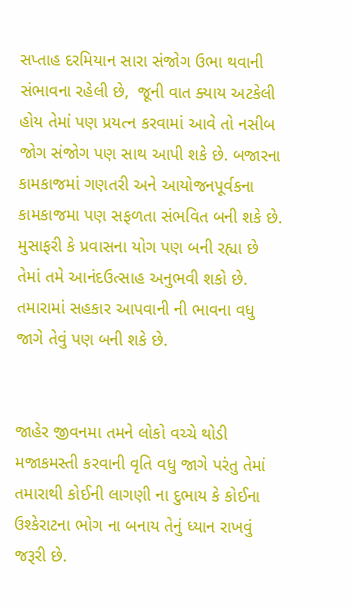સપ્તાહ દરમિયાન સારા સંજોગ ઉભા થવાની સંભાવના રહેલી છે,  જૂની વાત ક્યાય અટકેલી હોય તેમાં પણ પ્રયત્ન કરવામાં આવે તો નસીબ જોગ સંજોગ પણ સાથ આપી શકે છે. બજારના કામકાજમાં ગણતરી અને આયોજનપૂર્વકના કામકાજમા પણ સફળતા સંભવિત બની શકે છે. મુસાફરી કે પ્રવાસના યોગ પણ બની રહ્યા છે તેમાં તમે આનંદઉત્સાહ અનુભવી શકો છે. તમારામાં સહકાર આપવાની ની ભાવના વધુ જાગે તેવું પણ બની શકે છે.


જાહેર જીવનમા તમને લોકો વચ્ચે થોડી મજાકમસ્તી કરવાની વૃતિ વધુ જાગે પરંતુ તેમાં તમારાથી કોઈની લાગણી ના દુભાય કે કોઈના  ઉશ્કેરાટના ભોગ ના બનાય તેનું ધ્યાન રાખવું જરૂરી છે.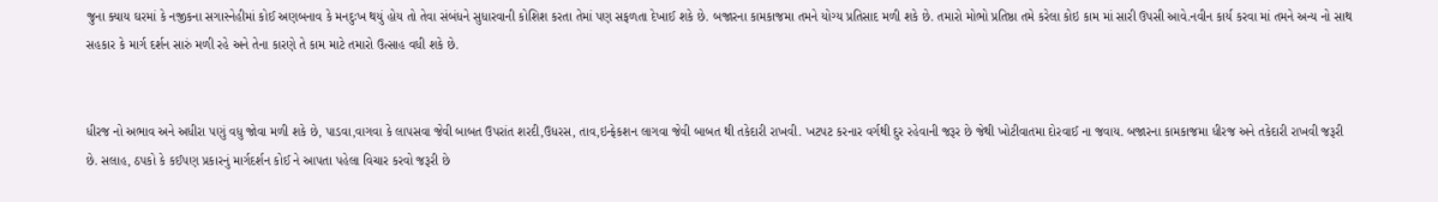જુના ક્યાય ઘરમાં કે નજીકના સગાસ્નેહીમાં કોઈ અણબનાવ કે મનદુઃખ થયું હોય તો તેવા સંબંધને સુધારવાની કોશિશ કરતા તેમાં પણ સફળતા દેખાઈ શકે છે. બજારના કામકાજમા તમને યોગ્ય પ્રતિસાદ મળી શકે છે. તમારો મોભો પ્રતિષ્ઠા તમે કરેલા કોઇ કામ માં સારી ઉપસી આવે.નવીન કાર્ય કરવા માં તમને અન્ય નો સાથ સહકાર કે માર્ગ દર્શન સારું મળી રહે અને તેના કારણે તે કામ માટે તમારો ઉત્સાહ વધી શકે છે.


ધીરજ નો અભાવ અને અધીરા પણું વધુ જોવા મળી શકે છે, પાડવા,વાગવા કે લાપસવા જેવી બાબત ઉપરાંત શરદી,ઉધરસ, તાવ,ઇન્ફેકશન લાગવા જેવી બાબત થી તકેદારી રાખવી. ખટપટ કરનાર વર્ગથી દુર રહેવાની જરૂર છે જેથી ખોટીવાતમા દોરવાઈ ના જવાય. બજારના કામકાજમા ધીરજ અને તકેદારી રાખવી જરૂરી છે. સલાહ, ઠપકો કે કઈપણ પ્રકારનું માર્ગદર્શન કોઈ ને આપતા પહેલા વિચાર કરવો જરૂરી છે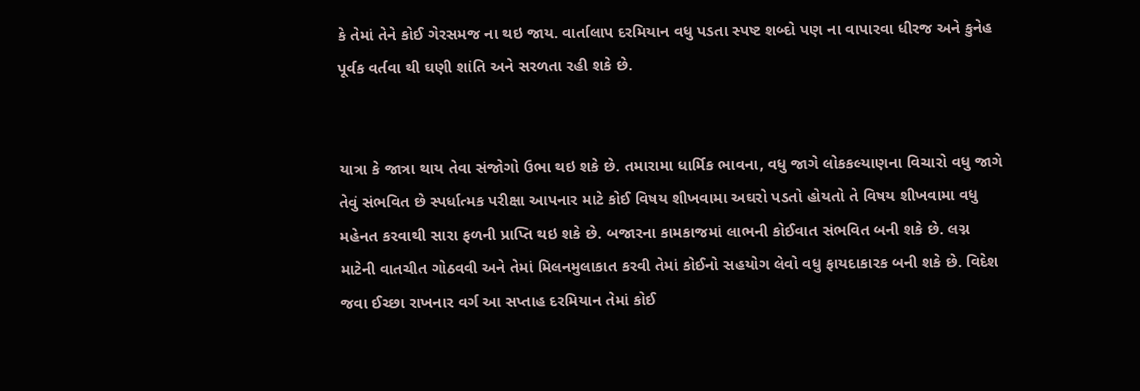કે તેમાં તેને કોઈ ગેરસમજ ના થઇ જાય. વાર્તાલાપ દરમિયાન વધુ પડતા સ્પષ્ટ શબ્દો પણ ના વાપારવા ધીરજ અને કુનેહ પૂર્વક વર્તવા થી ઘણી શાંતિ અને સરળતા રહી શકે છે.


યાત્રા કે જાત્રા થાય તેવા સંજોગો ઉભા થઇ શકે છે. તમારામા ધાર્મિક ભાવના, વધુ જાગે લોકકલ્યાણના વિચારો વધુ જાગે તેવું સંભવિત છે સ્પર્ધાત્મક પરીક્ષા આપનાર માટે કોઈ વિષય શીખવામા અઘરો પડતો હોયતો તે વિષય શીખવામા વધુ મહેનત કરવાથી સારા ફળની પ્રાપ્તિ થઇ શકે છે. બજારના કામકાજમાં લાભની કોઈવાત સંભવિત બની શકે છે. લગ્ન માટેની વાતચીત ગોઠવવી અને તેમાં મિલનમુલાકાત કરવી તેમાં કોઈનો સહયોગ લેવો વધુ ફાયદાકારક બની શકે છે. વિદેશ જવા ઈચ્છા રાખનાર વર્ગ આ સપ્તાહ દરમિયાન તેમાં કોઈ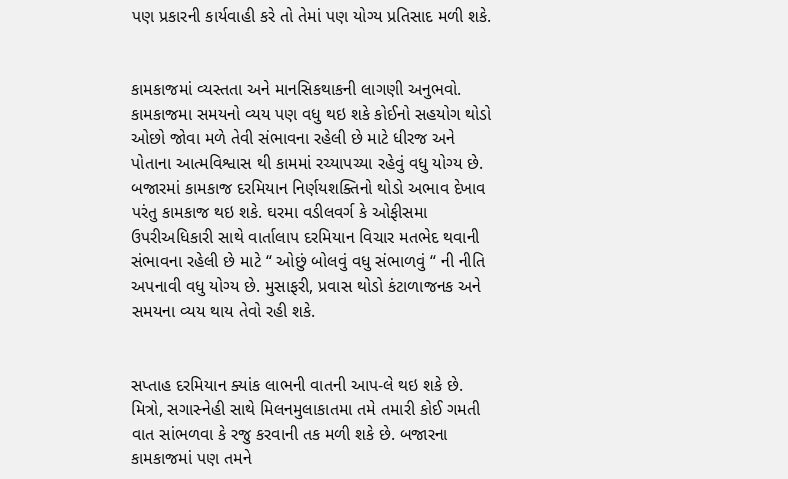પણ પ્રકારની કાર્યવાહી કરે તો તેમાં પણ યોગ્ય પ્રતિસાદ મળી શકે.


કામકાજમાં વ્યસ્તતા અને માનસિકથાકની લાગણી અનુભવો. કામકાજમા સમયનો વ્યય પણ વધુ થઇ શકે કોઈનો સહયોગ થોડો ઓછો જોવા મળે તેવી સંભાવના રહેલી છે માટે ધીરજ અને પોતાના આત્મવિશ્વાસ થી કામમાં રચ્યાપચ્યા રહેવું વધુ યોગ્ય છે. બજારમાં કામકાજ દરમિયાન નિર્ણયશક્તિનો થોડો અભાવ દેખાવ પરંતુ કામકાજ થઇ શકે. ઘરમા વડીલવર્ગ કે ઓફીસમા ઉપરીઅધિકારી સાથે વાર્તાલાપ દરમિયાન વિચાર મતભેદ થવાની સંભાવના રહેલી છે માટે “ ઓછું બોલવું વધુ સંભાળવું “ ની નીતિ અપનાવી વધુ યોગ્ય છે. મુસાફરી, પ્રવાસ થોડો કંટાળાજનક અને સમયના વ્યય થાય તેવો રહી શકે.


સપ્તાહ દરમિયાન ક્યાંક લાભની વાતની આપ-લે થઇ શકે છે. મિત્રો, સગાસ્નેહી સાથે મિલનમુલાકાતમા તમે તમારી કોઈ ગમતી વાત સાંભળવા કે રજુ કરવાની તક મળી શકે છે. બજારના કામકાજમાં પણ તમને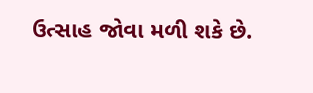ઉત્સાહ જોવા મળી શકે છે.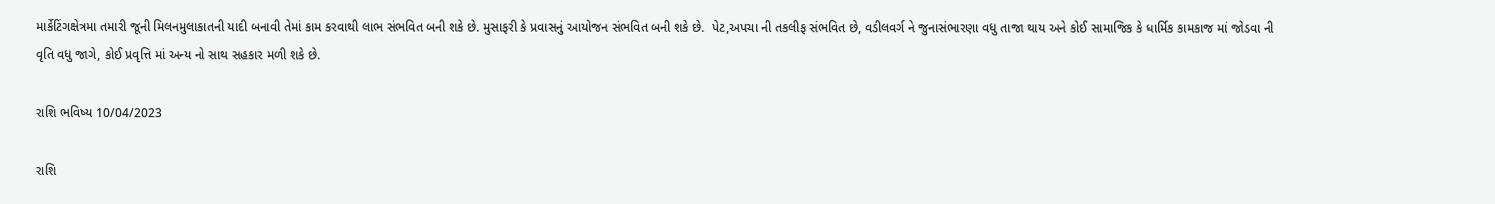માર્કેટિંગક્ષેત્રમા તમારી જૂની મિલનમુલાકાતની યાદી બનાવી તેમાં કામ કરવાથી લાભ સંભવિત બની શકે છે. મુસાફરી કે પ્રવાસનું આયોજન સંભવિત બની શકે છે.  પેટ,અપચા ની તકલીફ સંભવિત છે, વડીલવર્ગ ને જુનાસંભારણા વધુ તાજા થાય અને કોઈ સામાજિક કે ધાર્મિક કામકાજ માં જોડવા ની વૃતિ વધુ જાગે, કોઈ પ્રવૃત્તિ માં અન્ય નો સાથ સહકાર મળી શકે છે.

રાશિ ભવિષ્ય 10/04/2023

રાશિ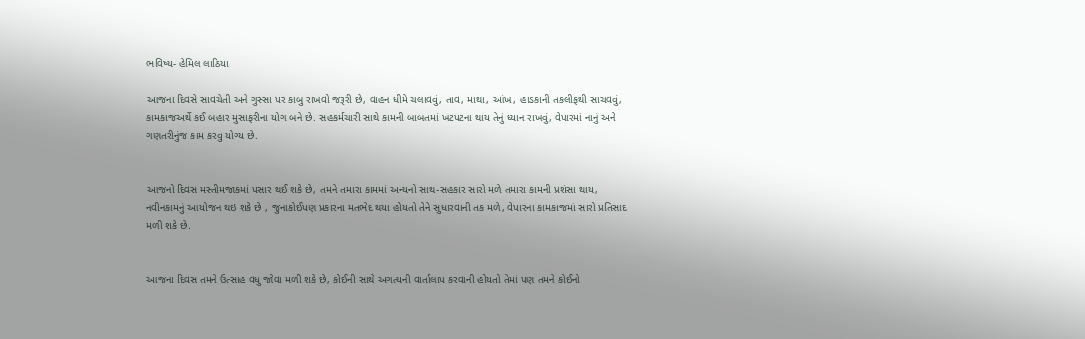ભવિષ્ય- હેમિલ લાઠિયા

આજના દિવસે સાવચેતી અને ગુસ્સા પર કાબુ રાખવો જરૂરી છે, વાહન ધીમે ચલાવવું, તાવ, માથા, આંખ, હાડકાની તકલીફથી સાચવવું, કામકાજઅર્થે કઈ બહાર મુસાફરીના યોગ બને છે. સહકર્મચારી સાથે કામની બાબતમાં ખટપટના થાય તેનું ધ્યાન રાખવું, વેપારમાં નાનું અને ગણતરીનુંજ કામ કરવુ યોગ્ય છે.


આજનો દિવસ મસ્તીમજાકમાં પસાર થઈ શકે છે, તમને તમારા કામમાં અન્યનો સાથ-સહકાર સારો મળે તમારા કામની પ્રશંસા થાય, નવીનકામનું આયોજન થઇ શકે છે , જુનાકોઈપણ પ્રકારના મતભેદ થયા હોયતો તેને સુધારવાની તક મળે, વેપારના કામકાજમાં સારો પ્રતિસાદ મળી શકે છે.


આજના દિવસ તમને ઉત્સાહ વધુ જોવા મળી શકે છે, કોઈની સાથે અગત્યની વાર્તાલાપ કરવાની હોયતો તેમાં પણ તમને કોઈનો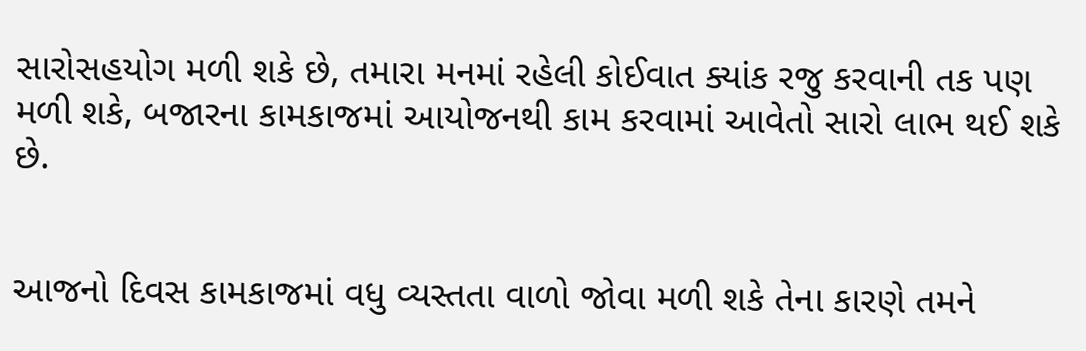સારોસહયોગ મળી શકે છે, તમારા મનમાં રહેલી કોઈવાત ક્યાંક રજુ કરવાની તક પણ મળી શકે, બજારના કામકાજમાં આયોજનથી કામ કરવામાં આવેતો સારો લાભ થઈ શકે છે.


આજનો દિવસ કામકાજમાં વધુ વ્યસ્તતા વાળો જોવા મળી શકે તેના કારણે તમને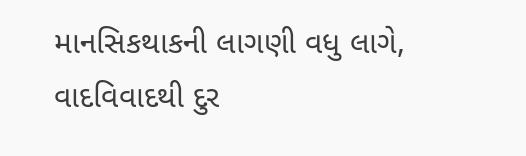માનસિકથાકની લાગણી વધુ લાગે, વાદવિવાદથી દુર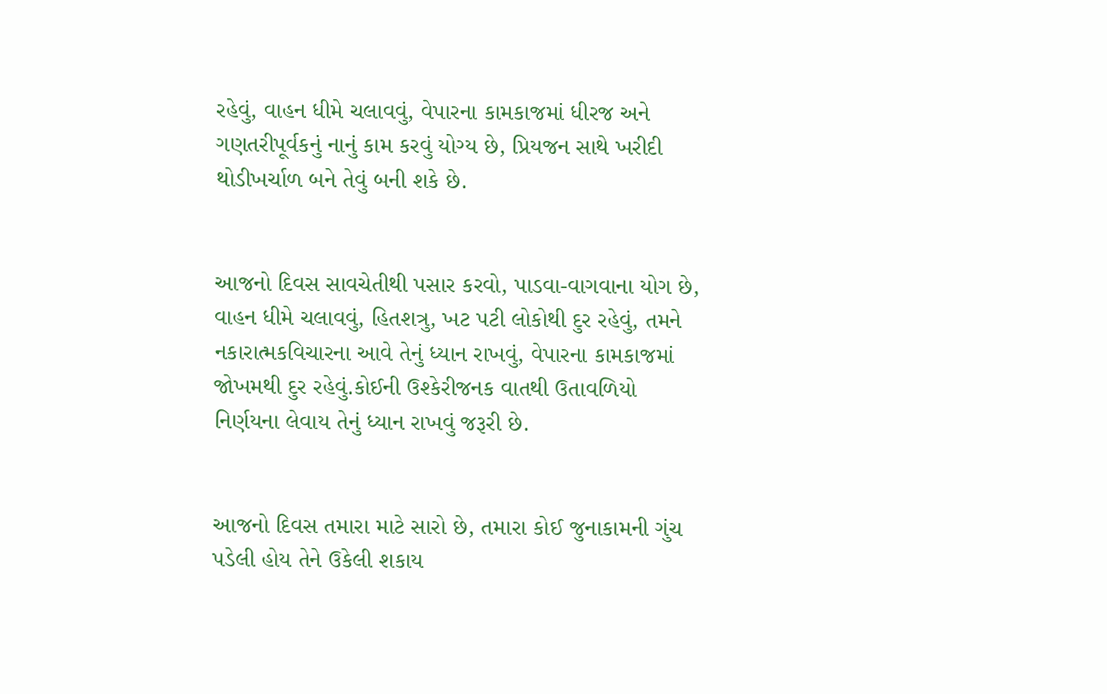રહેવું, વાહન ધીમે ચલાવવું, વેપારના કામકાજમાં ધીરજ અને ગણતરીપૂર્વકનું નાનું કામ કરવું યોગ્ય છે, પ્રિયજન સાથે ખરીદી થોડીખર્ચાળ બને તેવું બની શકે છે.


આજનો દિવસ સાવચેતીથી પસાર કરવો, પાડવા-વાગવાના યોગ છે, વાહન ધીમે ચલાવવું, હિતશત્રુ, ખટ પટી લોકોથી દુર રહેવું, તમને નકારાત્મકવિચારના આવે તેનું ધ્યાન રાખવું, વેપારના કામકાજમાં જોખમથી દુર રહેવું.કોઈની ઉશ્કેરીજનક વાતથી ઉતાવળિયો નિર્ણયના લેવાય તેનું ધ્યાન રાખવું જરૂરી છે.


આજનો દિવસ તમારા માટે સારો છે, તમારા કોઈ જુનાકામની ગુંચ પડેલી હોય તેને ઉકેલી શકાય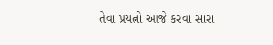તેવા પ્રયત્નો આજે કરવા સારા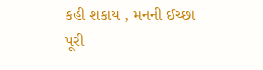કહી શકાય , મનની ઈચ્છા પૂરી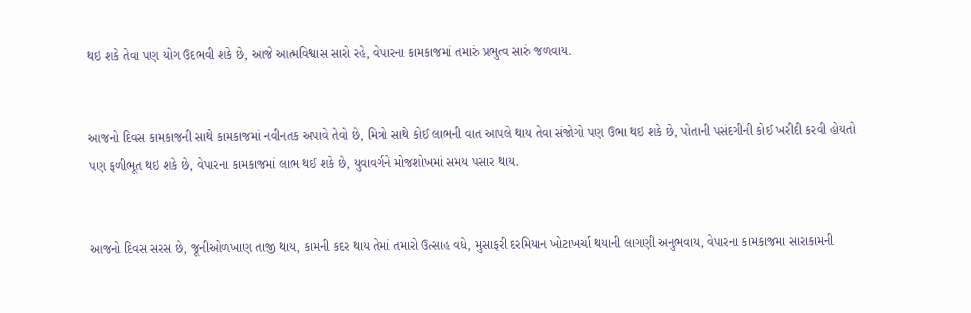થઇ શકે તેવા પણ યોગ ઉદભવી શકે છે, આજે આત્મવિશ્વાસ સારો રહે, વેપારના કામકાજમાં તમારું પ્રભુત્વ સારું જળવાય.


આજનો દિવસ કામકાજની સાથે કામકાજમાં નવીનતક અપાવે તેવો છે, મિત્રો સાથે કોઈ લાભની વાત આપલે થાય તેવા સંજોગો પણ ઉભા થઇ શકે છે, પોતાની પસંદગીની કોઈ ખરીદી કરવી હોયતો પણ ફળીભૂત થઇ શકે છે, વેપારના કામકાજમાં લાભ થઈ શકે છે, યુવાવર્ગને મોજશોખમાં સમય પસાર થાય.


આજનો દિવસ સરસ છે, જૂનીઓળખાણ તાજી થાય, કામની કદર થાય તેમાં તમારો ઉત્સાહ વધે, મુસાફરી દરમિયાન ખોટાખર્ચા થયાની લાગણી અનુભવાય, વેપારના કામકાજમા સારાકામની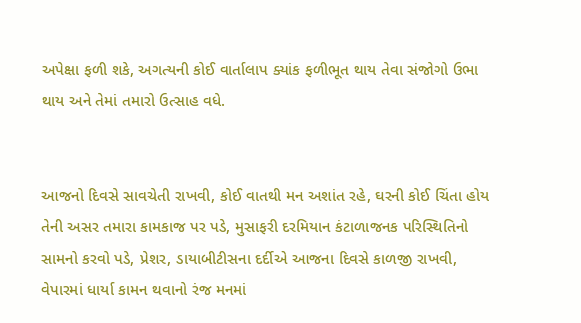અપેક્ષા ફળી શકે, અગત્યની કોઈ વાર્તાલાપ ક્યાંક ફળીભૂત થાય તેવા સંજોગો ઉભા થાય અને તેમાં તમારો ઉત્સાહ વધે.


આજનો દિવસે સાવચેતી રાખવી, કોઈ વાતથી મન અશાંત રહે, ઘરની કોઈ ચિંતા હોય તેની અસર તમારા કામકાજ પર પડે, મુસાફરી દરમિયાન કંટાળાજનક પરિસ્થિતિનો સામનો કરવો પડે, પ્રેશર, ડાયાબીટીસના દર્દીએ આજના દિવસે કાળજી રાખવી, વેપારમાં ધાર્યા કામન થવાનો રંજ મનમાં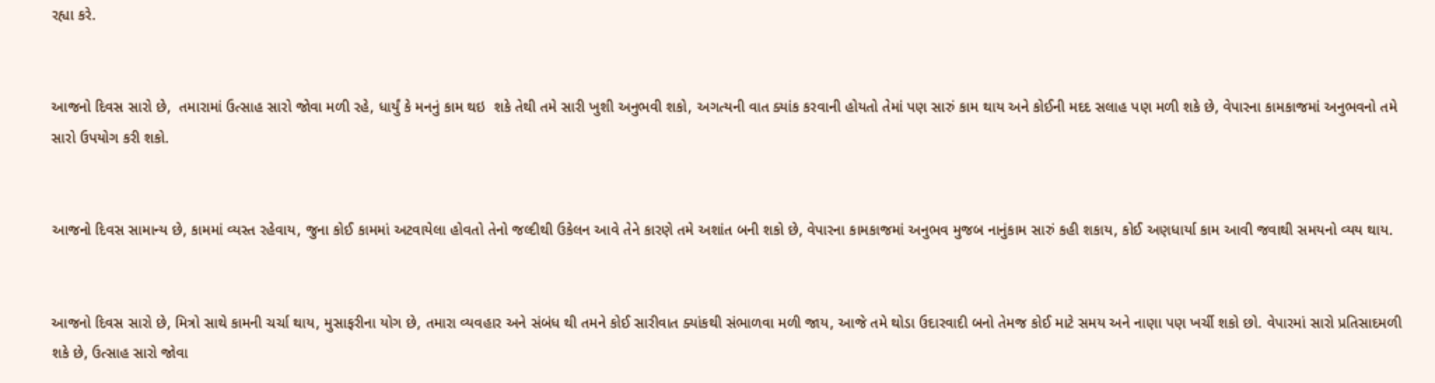રહ્યા કરે.


આજનો દિવસ સારો છે,  તમારામાં ઉત્સાહ સારો જોવા મળી રહે, ધાર્યું કે મનનું કામ થઇ  શકે તેથી તમે સારી ખુશી અનુભવી શકો, અગત્યની વાત ક્યાંક કરવાની હોયતો તેમાં પણ સારું કામ થાય અને કોઈની મદદ સલાહ પણ મળી શકે છે, વેપારના કામકાજમાં અનુભવનો તમે સારો ઉપયોગ કરી શકો.


આજનો દિવસ સામાન્ય છે, કામમાં વ્યસ્ત રહેવાય, જુના કોઈ કામમાં અટવાયેલા હોવતો તેનો જલ્દીથી ઉકેલન આવે તેને કારણે તમે અશાંત બની શકો છે, વેપારના કામકાજમાં અનુભવ મુજબ નાનુંકામ સારું કહી શકાય, કોઈ અણધાર્યા કામ આવી જવાથી સમયનો વ્યય થાય.


આજનો દિવસ સારો છે, મિત્રો સાથે કામની ચર્ચા થાય, મુસાફરીના યોગ છે, તમારા વ્યવહાર અને સંબંધ થી તમને કોઈ સારીવાત ક્યાંકથી સંભાળવા મળી જાય, આજે તમે થોડા ઉદારવાદી બનો તેમજ કોઈ માટે સમય અને નાણા પણ ખર્ચી શકો છો. વેપારમાં સારો પ્રતિસાદમળી શકે છે, ઉત્સાહ સારો જોવા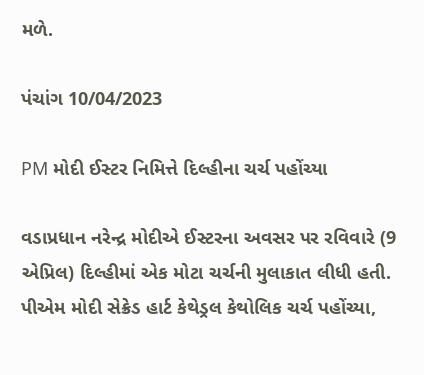મળે.

પંચાંગ 10/04/2023

PM મોદી ઈસ્ટર નિમિત્તે દિલ્હીના ચર્ચ પહોંચ્યા

વડાપ્રધાન નરેન્દ્ર મોદીએ ઈસ્ટરના અવસર પર રવિવારે (9 એપ્રિલ) દિલ્હીમાં એક મોટા ચર્ચની મુલાકાત લીધી હતી. પીએમ મોદી સેક્રેડ હાર્ટ કેથેડ્રલ કેથોલિક ચર્ચ પહોંચ્યા,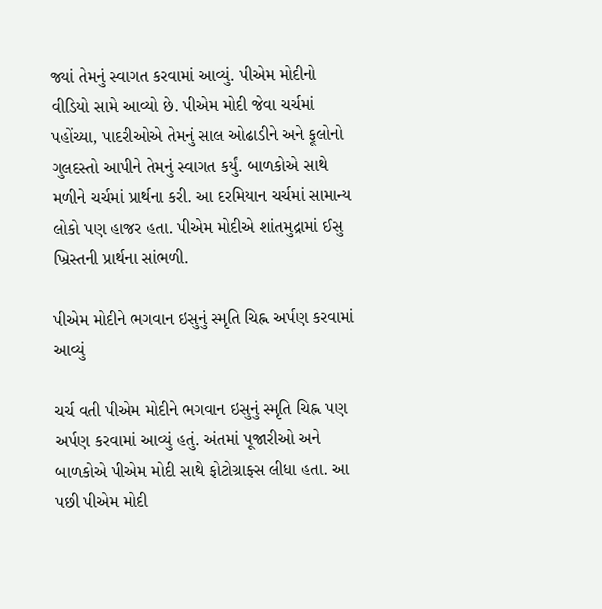જ્યાં તેમનું સ્વાગત કરવામાં આવ્યું. પીએમ મોદીનો વીડિયો સામે આવ્યો છે. પીએમ મોદી જેવા ચર્ચમાં પહોંચ્યા, પાદરીઓએ તેમનું સાલ ઓઢાડીને અને ફૂલોનો ગુલદસ્તો આપીને તેમનું સ્વાગત કર્યું. બાળકોએ સાથે મળીને ચર્ચમાં પ્રાર્થના કરી. આ દરમિયાન ચર્ચમાં સામાન્ય લોકો પણ હાજર હતા. પીએમ મોદીએ શાંતમુદ્રામાં ઈસુ ખ્રિસ્તની પ્રાર્થના સાંભળી.

પીએમ મોદીને ભગવાન ઇસુનું સ્મૃતિ ચિહ્ન અર્પણ કરવામાં આવ્યું

ચર્ચ વતી પીએમ મોદીને ભગવાન ઇસુનું સ્મૃતિ ચિહ્ન પણ અર્પણ કરવામાં આવ્યું હતું. અંતમાં પૂજારીઓ અને બાળકોએ પીએમ મોદી સાથે ફોટોગ્રાફ્સ લીધા હતા. આ પછી પીએમ મોદી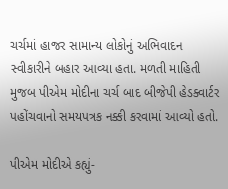ચર્ચમાં હાજર સામાન્ય લોકોનું અભિવાદન સ્વીકારીને બહાર આવ્યા હતા. મળતી માહિતી મુજબ પીએમ મોદીના ચર્ચ બાદ બીજેપી હેડક્વાર્ટર પહોંચવાનો સમયપત્રક નક્કી કરવામાં આવ્યો હતો.

પીએમ મોદીએ કહ્યું-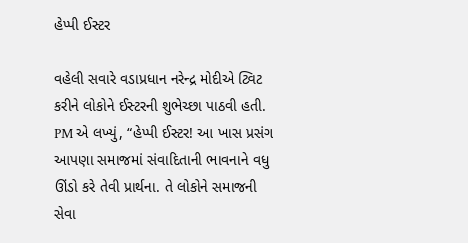હેપ્પી ઈસ્ટર

વહેલી સવારે વડાપ્રધાન નરેન્દ્ર મોદીએ ટ્વિટ કરીને લોકોને ઈસ્ટરની શુભેચ્છા પાઠવી હતી. PM એ લખ્યું, “હેપ્પી ઈસ્ટર! આ ખાસ પ્રસંગ આપણા સમાજમાં સંવાદિતાની ભાવનાને વધુ ઊંડો કરે તેવી પ્રાર્થના. તે લોકોને સમાજની સેવા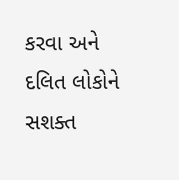કરવા અને દલિત લોકોને સશક્ત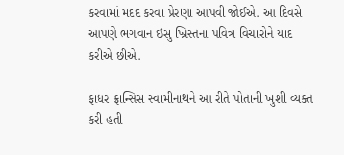કરવામાં મદદ કરવા પ્રેરણા આપવી જોઈએ. આ દિવસે આપણે ભગવાન ઇસુ ખ્રિસ્તના પવિત્ર વિચારોને યાદ કરીએ છીએ.

ફાધર ફ્રાન્સિસ સ્વામીનાથને આ રીતે પોતાની ખુશી વ્યક્ત કરી હતી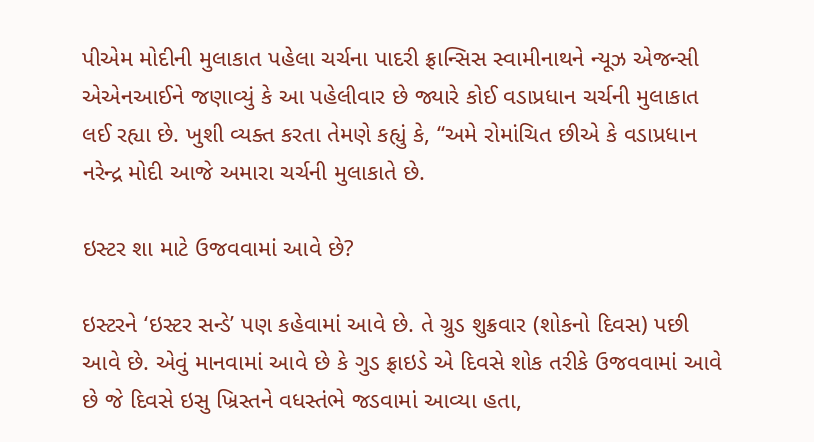પીએમ મોદીની મુલાકાત પહેલા ચર્ચના પાદરી ફ્રાન્સિસ સ્વામીનાથને ન્યૂઝ એજન્સી એએનઆઈને જણાવ્યું કે આ પહેલીવાર છે જ્યારે કોઈ વડાપ્રધાન ચર્ચની મુલાકાત લઈ રહ્યા છે. ખુશી વ્યક્ત કરતા તેમણે કહ્યું કે, “અમે રોમાંચિત છીએ કે વડાપ્રધાન નરેન્દ્ર મોદી આજે અમારા ચર્ચની મુલાકાતે છે.

ઇસ્ટર શા માટે ઉજવવામાં આવે છે?

ઇસ્ટરને ‘ઇસ્ટર સન્ડે’ પણ કહેવામાં આવે છે. તે ગ્રુડ શુક્રવાર (શોકનો દિવસ) પછી આવે છે. એવું માનવામાં આવે છે કે ગુડ ફ્રાઇડે એ દિવસે શોક તરીકે ઉજવવામાં આવે છે જે દિવસે ઇસુ ખ્રિસ્તને વધસ્તંભે જડવામાં આવ્યા હતા,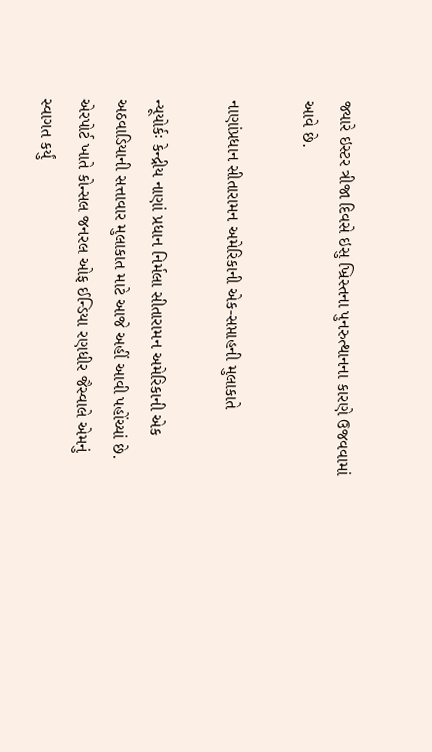જ્યારે ઇસ્ટર ત્રીજા દિવસે ઇસુ ખ્રિસ્તના પુનરુત્થાનના કારણે ઉજવવામાં આવે છે.

નાણાંપ્રધાન સીતારામન અમેરિકાની એક-સપ્તાહની મુલાકાતે

ન્યૂયોર્કઃ કેન્દ્રીય નાણાં પ્રધાન નિર્મલા સીતારામન અમેરિકાની એક અઠવાડિયાની સત્તાવાર મુલાકાત માટે આજે અહીં આવી પહોંચ્યાં છે. એરપોર્ટ ખાતે કોન્સલ જનરલ ઓફ ઈન્ડિયા રણધીર જૈસ્વાલે એમનું સ્વાગત કર્યું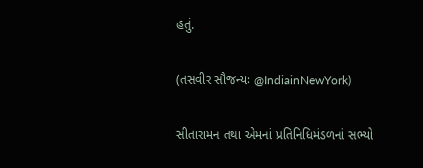હતું.

(તસવીર સૌજન્યઃ @IndiainNewYork)

સીતારામન તથા એમનાં પ્રતિનિધિમંડળનાં સભ્યો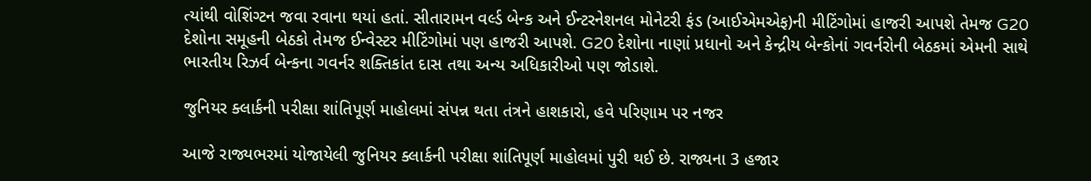ત્યાંથી વોશિંગ્ટન જવા રવાના થયાં હતાં. સીતારામન વર્લ્ડ બેન્ક અને ઈન્ટરનેશનલ મોનેટરી ફંડ (આઈએમએફ)ની મીટિંગોમાં હાજરી આપશે તેમજ G20 દેશોના સમૂહની બેઠકો તેમજ ઈન્વેસ્ટર મીટિંગોમાં પણ હાજરી આપશે. G20 દેશોના નાણાં પ્રધાનો અને કેન્દ્રીય બેન્કોનાં ગવર્નરોની બેઠકમાં એમની સાથે ભારતીય રિઝર્વ બેન્કના ગવર્નર શક્તિકાંત દાસ તથા અન્ય અધિકારીઓ પણ જોડાશે.

જુનિયર ક્લાર્કની પરીક્ષા શાંતિપૂર્ણ માહોલમાં સંપન્ન થતા તંત્રને હાશકારો, હવે પરિણામ પર નજર

આજે રાજ્યભરમાં યોજાયેલી જુનિયર ક્લાર્કની પરીક્ષા શાંતિપૂર્ણ માહોલમાં પુરી થઈ છે. રાજ્યના 3 હજાર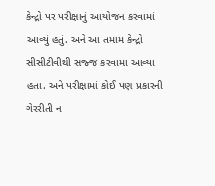કેન્દ્રો પર પરીક્ષાનું આયોજન કરવામાં આવ્યું હતું. અને આ તમામ કેન્દ્રો સીસીટીવીથી સજ્જ કરવામા આવ્યા હતા. અને પરીક્ષામાં કોઈ પણ પ્રકારની ગેરરીતી ન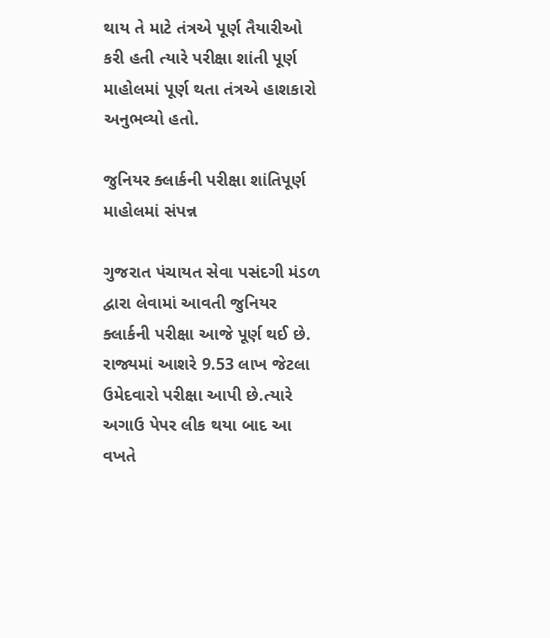થાય તે માટે તંત્રએ પૂર્ણ તૈયારીઓ કરી હતી ત્યારે પરીક્ષા શાંતી પૂર્ણ માહોલમાં પૂર્ણ થતા તંત્રએ હાશકારો અનુભવ્યો હતો.

જુનિયર ક્લાર્કની પરીક્ષા શાંતિપૂર્ણ માહોલમાં સંપન્ન

ગુજરાત પંચાયત સેવા પસંદગી મંડળ દ્વારા લેવામાં આવતી જુનિયર ક્લાર્કની પરીક્ષા આજે પૂર્ણ થઈ છે. રાજ્યમાં આશરે 9.53 લાખ જેટલા ઉમેદવારો પરીક્ષા આપી છે.ત્યારે અગાઉ પેપર લીક થયા બાદ આ વખતે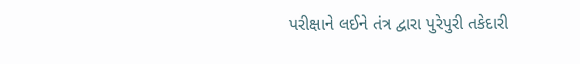પરીક્ષાને લઈને તંત્ર દ્વારા પુરેપુરી તકેદારી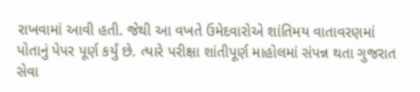રાખવામાં આવી હતી. જેથી આ વખતે ઉમેદવારોએ શાંતિમય વાતાવરણમાં પોતાનું પેપર પૂર્ણ કર્યું છે. ત્યારે પરીક્ષા શાંતીપૂર્ણ માહોલમાં સંપન્ન થતા ગુજરાત સેવા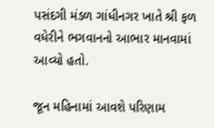પસંદગી મંડળ ગાંધીનગર ખાતે શ્રી ફળ વધેરીને ભગવાનનો આભાર માનવામાં આવ્યો હતો.

જૂન મહિનામાં આવશે પરિણામ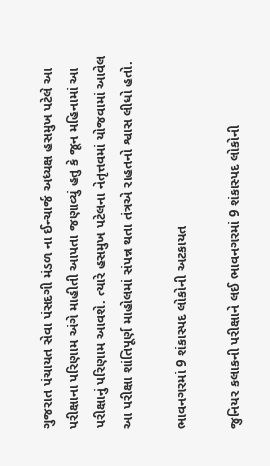ગુજરાત પંચાયત સેવા પંસદગી મંડળ ના ઈન્ચાર્જ અધ્યક્ષ હસમુખ પટેલે આ પરીક્ષાના પરિણામ અંગે માહીતી આપતા જણાવ્યું હતુ કે જૂન મહિનામાં આ પરીક્ષાનું પરિણામ આવશે. ત્યારે હસમુખ પટેલના નેતૃત્તવમાં યોજવામાં આવેલ આ પરીક્ષા શાંતિપૂર્ણ માહોલમાં સંપન્ન થતા તંત્રએ રાહતનો શ્વાસ લીધો હતો.

ભાવનગરમાં 9 શંકાસ્પદ લોકોની અટકાયત

જુનિયર કલાકની પરીક્ષાને લઈ ભાવનગરમાં 9 શંકાસ્પદ લોકોની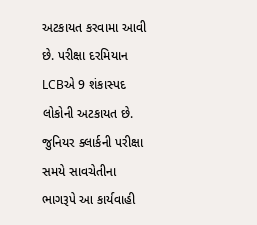અટકાયત કરવામા આવી છે. પરીક્ષા દરમિયાન LCBએ 9 શંકાસ્પદ લોકોની અટકાયત છે. જુનિયર ક્લાર્કની પરીક્ષા સમયે સાવચેતીના ભાગરૂપે આ કાર્યવાહી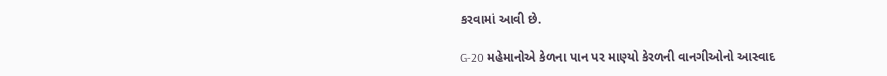કરવામાં આવી છે.

G-20 મહેમાનોએ કેળના પાન પર માણ્યો કેરળની વાનગીઓનો આસ્વાદ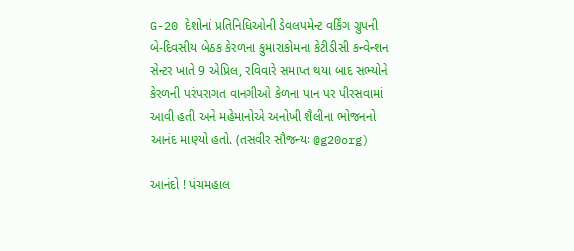G-20 દેશોનાં પ્રતિનિધિઓની ડેવલપમેન્ટ વર્કિંગ ગ્રુપની બે-દિવસીય બેઠક કેરળના કુમારાકોમના કેટીડીસી કન્વેન્શન સેન્ટર ખાતે 9 એપ્રિલ, રવિવારે સમાપ્ત થયા બાદ સભ્યોને કેરળની પરંપરાગત વાનગીઓ કેળના પાન પર પીરસવામાં આવી હતી અને મહેમાનોએ અનોખી શૈલીના ભોજનનો આનંદ માણ્યો હતો. (તસવીર સૌજન્યઃ @g20org)

આનંદો ! પંચમહાલ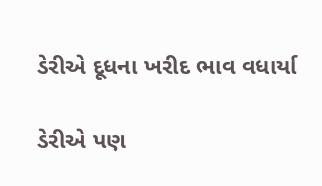ડેરીએ દૂધના ખરીદ ભાવ વધાર્યા

ડેરીએ પણ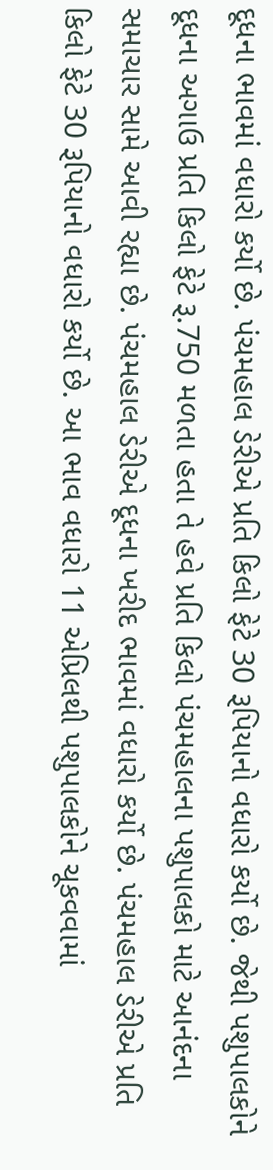દૂધના ભાવમાં વધારો કર્યો છે. પંચમહાલ ડેરીએ પ્રતિ કિલો ફેટે 30 રૂપિયાનો વધારો કર્યો છે. જેથી પશુપાલકોને દૂધના અગાઉ પ્રતિ કિલો ફેટે રૂ.750 મળતા હતા તે હવે પ્રતિ કિલો પંચમહાલના પશુપાલકો માટે આનંદના સમાચાર સામે આવી રહ્યા છે. પંચમહાલ ડેરીએ દૂધના ખરીદ ભાવમાં વધારો કર્યો છે. પંચમહાલ ડેરીએ પ્રતિ કિલો ફેટે 30 રૂપિયાનો વધારો કર્યો છે. આ ભાવ વધારો 11 એપ્રિલથી પશુપાલકોને ચૂકવવામાં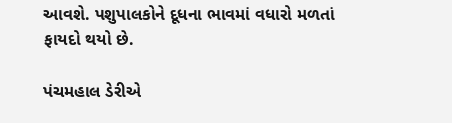આવશે. પશુપાલકોને દૂધના ભાવમાં વધારો મળતાં ફાયદો થયો છે.

પંચમહાલ ડેરીએ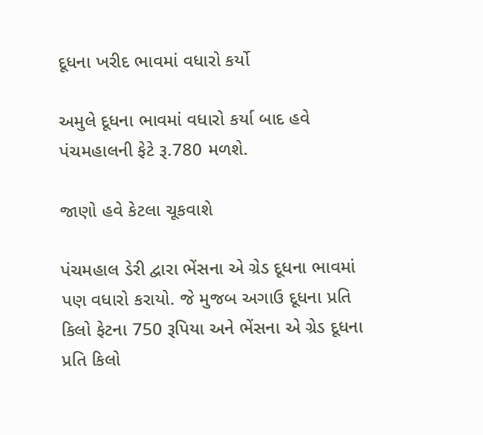દૂધના ખરીદ ભાવમાં વધારો કર્યો

અમુલે દૂધના ભાવમાં વધારો કર્યા બાદ હવે પંચમહાલની ફેટે રૂ.780 મળશે.

જાણો હવે કેટલા ચૂકવાશે

પંચમહાલ ડેરી દ્વારા ભેંસના એ ગ્રેડ દૂધના ભાવમાં પણ વધારો કરાયો. જે મુજબ અગાઉ દૂધના પ્રતિ કિલો ફેટના 750 રૂપિયા અને ભેંસના એ ગ્રેડ દૂધના પ્રતિ કિલો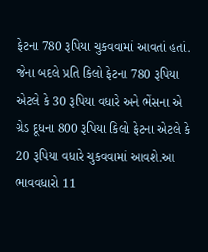ફેટના 780 રૂપિયા ચુકવવામાં આવતાં હતાં. જેના બદલે પ્રતિ કિલો ફેટના 780 રૂપિયા એટલે કે 30 રૂપિયા વધારે અને ભેંસના એ ગ્રેડ દૂધના 800 રૂપિયા કિલો ફેટના એટલે કે 20 રૂપિયા વધારે ચુકવવામાં આવશે.આ ભાવવધારો 11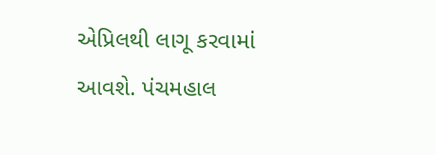એપ્રિલથી લાગૂ કરવામાં આવશે. પંચમહાલ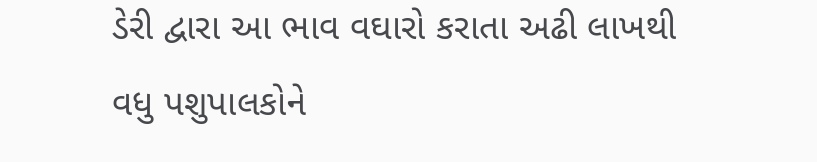ડેરી દ્વારા આ ભાવ વઘારો કરાતા અઢી લાખથી વધુ પશુપાલકોને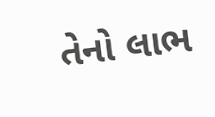તેનો લાભ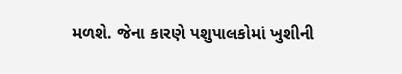મળશે. જેના કારણે પશુપાલકોમાં ખુશીની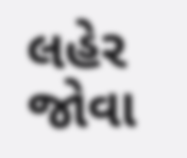લહેર જોવા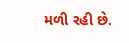મળી રહી છે.